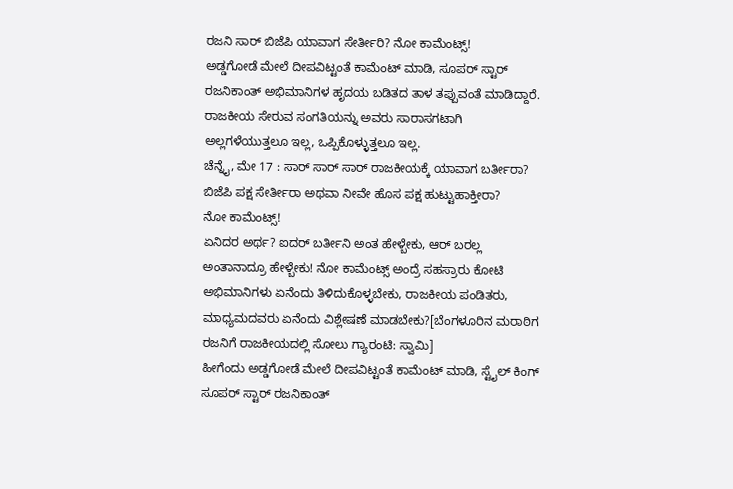ರಜನಿ ಸಾರ್ ಬಿಜೆಪಿ ಯಾವಾಗ ಸೇರ್ತೀರಿ? ನೋ ಕಾಮೆಂಟ್ಸ್!
ಅಡ್ಡಗೋಡೆ ಮೇಲೆ ದೀಪವಿಟ್ಟಂತೆ ಕಾಮೆಂಟ್ ಮಾಡಿ, ಸೂಪರ್ ಸ್ಟಾರ್ ರಜನಿಕಾಂತ್ ಅಭಿಮಾನಿಗಳ ಹೃದಯ ಬಡಿತದ ತಾಳ ತಪ್ಪುವಂತೆ ಮಾಡಿದ್ದಾರೆ. ರಾಜಕೀಯ ಸೇರುವ ಸಂಗತಿಯನ್ನು ಅವರು ಸಾರಾಸಗಟಾಗಿ ಅಲ್ಲಗಳೆಯುತ್ತಲೂ ಇಲ್ಲ, ಒಪ್ಪಿಕೊಳ್ಳುತ್ತಲೂ ಇಲ್ಲ.
ಚೆನ್ನೈ, ಮೇ 17 : ಸಾರ್ ಸಾರ್ ಸಾರ್ ರಾಜಕೀಯಕ್ಕೆ ಯಾವಾಗ ಬರ್ತೀರಾ? ಬಿಜೆಪಿ ಪಕ್ಷ ಸೇರ್ತೀರಾ ಅಥವಾ ನೀವೇ ಹೊಸ ಪಕ್ಷ ಹುಟ್ಟುಹಾಕ್ತೀರಾ?
ನೋ ಕಾಮೆಂಟ್ಸ್!
ಏನಿದರ ಅರ್ಥ? ಐದರ್ ಬರ್ತೀನಿ ಅಂತ ಹೇಳ್ಬೇಕು, ಆರ್ ಬರಲ್ಲ ಅಂತಾನಾದ್ರೂ ಹೇಳ್ಬೇಕು! ನೋ ಕಾಮೆಂಟ್ಸ್ ಅಂದ್ರೆ ಸಹಸ್ರಾರು ಕೋಟಿ ಅಭಿಮಾನಿಗಳು ಏನೆಂದು ತಿಳಿದುಕೊಳ್ಳಬೇಕು, ರಾಜಕೀಯ ಪಂಡಿತರು, ಮಾಧ್ಯಮದವರು ಏನೆಂದು ವಿಶ್ಲೇಷಣೆ ಮಾಡಬೇಕು?[ಬೆಂಗಳೂರಿನ ಮರಾಠಿಗ ರಜನಿಗೆ ರಾಜಕೀಯದಲ್ಲಿ ಸೋಲು ಗ್ಯಾರಂಟಿ: ಸ್ವಾಮಿ]
ಹೀಗೆಂದು ಅಡ್ಡಗೋಡೆ ಮೇಲೆ ದೀಪವಿಟ್ಟಂತೆ ಕಾಮೆಂಟ್ ಮಾಡಿ, ಸ್ಟೈಲ್ ಕಿಂಗ್ ಸೂಪರ್ ಸ್ಟಾರ್ ರಜನಿಕಾಂತ್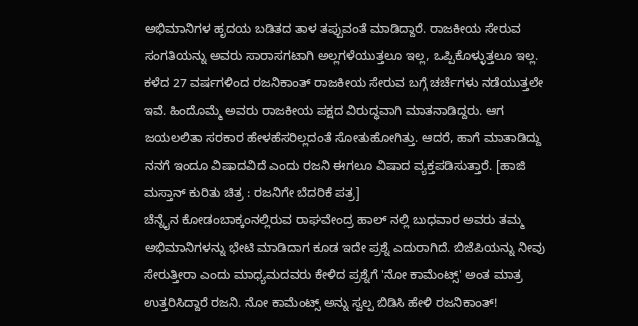ಅಭಿಮಾನಿಗಳ ಹೃದಯ ಬಡಿತದ ತಾಳ ತಪ್ಪುವಂತೆ ಮಾಡಿದ್ದಾರೆ. ರಾಜಕೀಯ ಸೇರುವ ಸಂಗತಿಯನ್ನು ಅವರು ಸಾರಾಸಗಟಾಗಿ ಅಲ್ಲಗಳೆಯುತ್ತಲೂ ಇಲ್ಲ, ಒಪ್ಪಿಕೊಳ್ಳುತ್ತಲೂ ಇಲ್ಲ.
ಕಳೆದ 27 ವರ್ಷಗಳಿಂದ ರಜನಿಕಾಂತ್ ರಾಜಕೀಯ ಸೇರುವ ಬಗ್ಗೆ ಚರ್ಚೆಗಳು ನಡೆಯುತ್ತಲೇ ಇವೆ. ಹಿಂದೊಮ್ಮೆ ಅವರು ರಾಜಕೀಯ ಪಕ್ಷದ ವಿರುದ್ಧವಾಗಿ ಮಾತನಾಡಿದ್ದರು. ಆಗ ಜಯಲಲಿತಾ ಸರಕಾರ ಹೇಳಹೆಸರಿಲ್ಲದಂತೆ ಸೋತುಹೋಗಿತ್ತು. ಆದರೆ, ಹಾಗೆ ಮಾತಾಡಿದ್ದು ನನಗೆ ಇಂದೂ ವಿಷಾದವಿದೆ ಎಂದು ರಜನಿ ಈಗಲೂ ವಿಷಾದ ವ್ಯಕ್ತಪಡಿಸುತ್ತಾರೆ. [ಹಾಜಿ ಮಸ್ತಾನ್ ಕುರಿತು ಚಿತ್ರ : ರಜನಿಗೇ ಬೆದರಿಕೆ ಪತ್ರ]
ಚೆನ್ನೈನ ಕೋಡಂಬಾಕ್ಕಂನಲ್ಲಿರುವ ರಾಘವೇಂದ್ರ ಹಾಲ್ ನಲ್ಲಿ ಬುಧವಾರ ಅವರು ತಮ್ಮ ಅಭಿಮಾನಿಗಳನ್ನು ಭೇಟಿ ಮಾಡಿದಾಗ ಕೂಡ ಇದೇ ಪ್ರಶ್ನೆ ಎದುರಾಗಿದೆ. ಬಿಜೆಪಿಯನ್ನು ನೀವು ಸೇರುತ್ತೀರಾ ಎಂದು ಮಾಧ್ಯಮದವರು ಕೇಳಿದ ಪ್ರಶ್ನೆಗೆ 'ನೋ ಕಾಮೆಂಟ್ಸ್' ಅಂತ ಮಾತ್ರ ಉತ್ತರಿಸಿದ್ದಾರೆ ರಜನಿ. ನೋ ಕಾಮೆಂಟ್ಸ್ ಅನ್ನು ಸ್ವಲ್ಪ ಬಿಡಿಸಿ ಹೇಳಿ ರಜನಿಕಾಂತ್!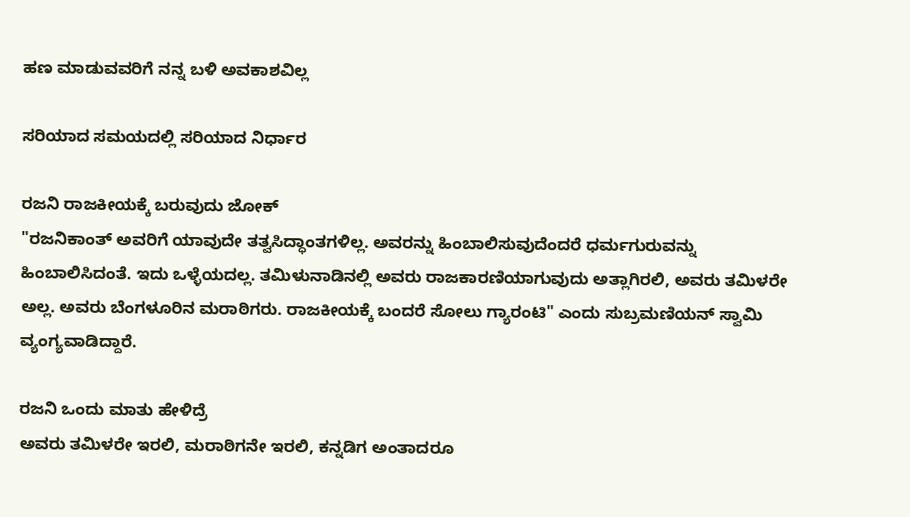ಹಣ ಮಾಡುವವರಿಗೆ ನನ್ನ ಬಳಿ ಅವಕಾಶವಿಲ್ಲ

ಸರಿಯಾದ ಸಮಯದಲ್ಲಿ ಸರಿಯಾದ ನಿರ್ಧಾರ

ರಜನಿ ರಾಜಕೀಯಕ್ಕೆ ಬರುವುದು ಜೋಕ್
"ರಜನಿಕಾಂತ್ ಅವರಿಗೆ ಯಾವುದೇ ತತ್ವಸಿದ್ಧಾಂತಗಳಿಲ್ಲ. ಅವರನ್ನು ಹಿಂಬಾಲಿಸುವುದೆಂದರೆ ಧರ್ಮಗುರುವನ್ನು ಹಿಂಬಾಲಿಸಿದಂತೆ. ಇದು ಒಳ್ಳೆಯದಲ್ಲ. ತಮಿಳುನಾಡಿನಲ್ಲಿ ಅವರು ರಾಜಕಾರಣಿಯಾಗುವುದು ಅತ್ಲಾಗಿರಲಿ, ಅವರು ತಮಿಳರೇ ಅಲ್ಲ. ಅವರು ಬೆಂಗಳೂರಿನ ಮರಾಠಿಗರು. ರಾಜಕೀಯಕ್ಕೆ ಬಂದರೆ ಸೋಲು ಗ್ಯಾರಂಟಿ" ಎಂದು ಸುಬ್ರಮಣಿಯನ್ ಸ್ವಾಮಿ ವ್ಯಂಗ್ಯವಾಡಿದ್ದಾರೆ.

ರಜನಿ ಒಂದು ಮಾತು ಹೇಳಿದ್ರೆ
ಅವರು ತಮಿಳರೇ ಇರಲಿ, ಮರಾಠಿಗನೇ ಇರಲಿ, ಕನ್ನಡಿಗ ಅಂತಾದರೂ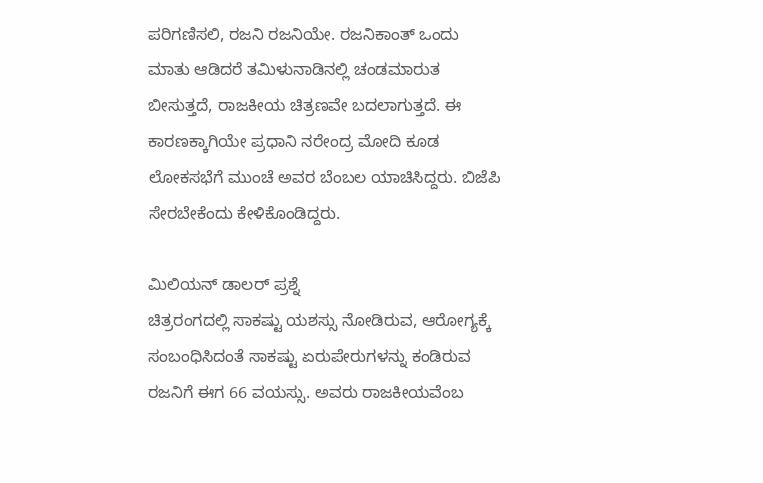ಪರಿಗಣಿಸಲಿ, ರಜನಿ ರಜನಿಯೇ. ರಜನಿಕಾಂತ್ ಒಂದು ಮಾತು ಆಡಿದರೆ ತಮಿಳುನಾಡಿನಲ್ಲಿ ಚಂಡಮಾರುತ ಬೀಸುತ್ತದೆ, ರಾಜಕೀಯ ಚಿತ್ರಣವೇ ಬದಲಾಗುತ್ತದೆ. ಈ ಕಾರಣಕ್ಕಾಗಿಯೇ ಪ್ರಧಾನಿ ನರೇಂದ್ರ ಮೋದಿ ಕೂಡ ಲೋಕಸಭೆಗೆ ಮುಂಚೆ ಅವರ ಬೆಂಬಲ ಯಾಚಿಸಿದ್ದರು. ಬಿಜೆಪಿ ಸೇರಬೇಕೆಂದು ಕೇಳಿಕೊಂಡಿದ್ದರು.

ಮಿಲಿಯನ್ ಡಾಲರ್ ಪ್ರಶ್ನೆ
ಚಿತ್ರರಂಗದಲ್ಲಿ ಸಾಕಷ್ಟು ಯಶಸ್ಸು ನೋಡಿರುವ, ಆರೋಗ್ಯಕ್ಕೆ ಸಂಬಂಧಿಸಿದಂತೆ ಸಾಕಷ್ಟು ಏರುಪೇರುಗಳನ್ನು ಕಂಡಿರುವ ರಜನಿಗೆ ಈಗ 66 ವಯಸ್ಸು. ಅವರು ರಾಜಕೀಯವೆಂಬ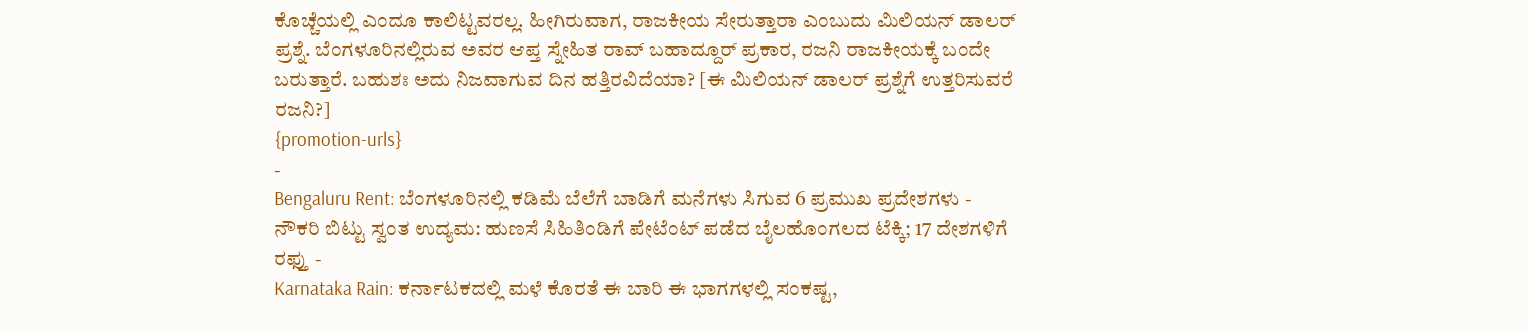ಕೊಚ್ಚೆಯಲ್ಲಿ ಎಂದೂ ಕಾಲಿಟ್ಟವರಲ್ಲ. ಹೀಗಿರುವಾಗ, ರಾಜಕೀಯ ಸೇರುತ್ತಾರಾ ಎಂಬುದು ಮಿಲಿಯನ್ ಡಾಲರ್ ಪ್ರಶ್ನೆ. ಬೆಂಗಳೂರಿನಲ್ಲಿರುವ ಅವರ ಆಪ್ತ ಸ್ನೇಹಿತ ರಾವ್ ಬಹಾದ್ದೂರ್ ಪ್ರಕಾರ, ರಜನಿ ರಾಜಕೀಯಕ್ಕೆ ಬಂದೇ ಬರುತ್ತಾರೆ. ಬಹುಶಃ ಅದು ನಿಜವಾಗುವ ದಿನ ಹತ್ತಿರವಿದೆಯಾ? [ಈ ಮಿಲಿಯನ್ ಡಾಲರ್ ಪ್ರಶ್ನೆಗೆ ಉತ್ತರಿಸುವರೆ ರಜನಿ?]
{promotion-urls}
-
Bengaluru Rent: ಬೆಂಗಳೂರಿನಲ್ಲಿ ಕಡಿಮೆ ಬೆಲೆಗೆ ಬಾಡಿಗೆ ಮನೆಗಳು ಸಿಗುವ 6 ಪ್ರಮುಖ ಪ್ರದೇಶಗಳು -
ನೌಕರಿ ಬಿಟ್ಟು ಸ್ವಂತ ಉದ್ಯಮ: ಹುಣಸೆ ಸಿಹಿತಿಂಡಿಗೆ ಪೇಟೆಂಟ್ ಪಡೆದ ಬೈಲಹೊಂಗಲದ ಟೆಕ್ಕಿ; 17 ದೇಶಗಳಿಗೆ ರಫ್ತು -
Karnataka Rain: ಕರ್ನಾಟಕದಲ್ಲಿ ಮಳೆ ಕೊರತೆ ಈ ಬಾರಿ ಈ ಭಾಗಗಳಲ್ಲಿ ಸಂಕಷ್ಟ,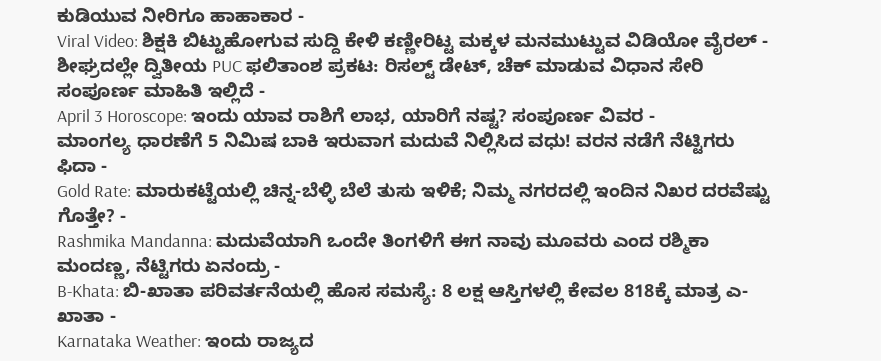ಕುಡಿಯುವ ನೀರಿಗೂ ಹಾಹಾಕಾರ -
Viral Video: ಶಿಕ್ಷಕಿ ಬಿಟ್ಟುಹೋಗುವ ಸುದ್ದಿ ಕೇಳಿ ಕಣ್ಣೀರಿಟ್ಟ ಮಕ್ಕಳ ಮನಮುಟ್ಟುವ ವಿಡಿಯೋ ವೈರಲ್ -
ಶೀಘ್ರದಲ್ಲೇ ದ್ವಿತೀಯ PUC ಫಲಿತಾಂಶ ಪ್ರಕಟ: ರಿಸಲ್ಟ್ ಡೇಟ್, ಚೆಕ್ ಮಾಡುವ ವಿಧಾನ ಸೇರಿ ಸಂಪೂರ್ಣ ಮಾಹಿತಿ ಇಲ್ಲಿದೆ -
April 3 Horoscope: ಇಂದು ಯಾವ ರಾಶಿಗೆ ಲಾಭ, ಯಾರಿಗೆ ನಷ್ಟ? ಸಂಪೂರ್ಣ ವಿವರ -
ಮಾಂಗಲ್ಯ ಧಾರಣೆಗೆ 5 ನಿಮಿಷ ಬಾಕಿ ಇರುವಾಗ ಮದುವೆ ನಿಲ್ಲಿಸಿದ ವಧು! ವರನ ನಡೆಗೆ ನೆಟ್ಟಿಗರು ಫಿದಾ -
Gold Rate: ಮಾರುಕಟ್ಟೆಯಲ್ಲಿ ಚಿನ್ನ-ಬೆಳ್ಳಿ ಬೆಲೆ ತುಸು ಇಳಿಕೆ; ನಿಮ್ಮ ನಗರದಲ್ಲಿ ಇಂದಿನ ನಿಖರ ದರವೆಷ್ಟು ಗೊತ್ತೇ? -
Rashmika Mandanna: ಮದುವೆಯಾಗಿ ಒಂದೇ ತಿಂಗಳಿಗೆ ಈಗ ನಾವು ಮೂವರು ಎಂದ ರಶ್ಮಿಕಾ ಮಂದಣ್ಣ, ನೆಟ್ಟಿಗರು ಏನಂದ್ರು -
B-Khata: ಬಿ-ಖಾತಾ ಪರಿವರ್ತನೆಯಲ್ಲಿ ಹೊಸ ಸಮಸ್ಯೆ: 8 ಲಕ್ಷ ಆಸ್ತಿಗಳಲ್ಲಿ ಕೇವಲ 818ಕ್ಕೆ ಮಾತ್ರ ಎ-ಖಾತಾ -
Karnataka Weather: ಇಂದು ರಾಜ್ಯದ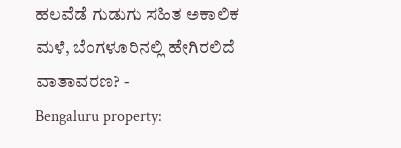ಹಲವೆಡೆ ಗುಡುಗು ಸಹಿತ ಅಕಾಲಿಕ ಮಳೆ, ಬೆಂಗಳೂರಿನಲ್ಲಿ ಹೇಗಿರಲಿದೆ ವಾತಾವರಣ? -
Bengaluru property: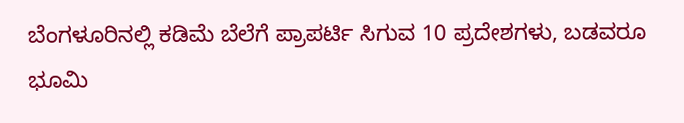ಬೆಂಗಳೂರಿನಲ್ಲಿ ಕಡಿಮೆ ಬೆಲೆಗೆ ಪ್ರಾಪರ್ಟಿ ಸಿಗುವ 10 ಪ್ರದೇಶಗಳು, ಬಡವರೂ ಭೂಮಿ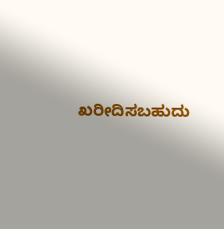ಖರೀದಿಸಬಹುದು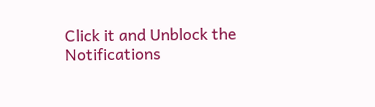Click it and Unblock the Notifications